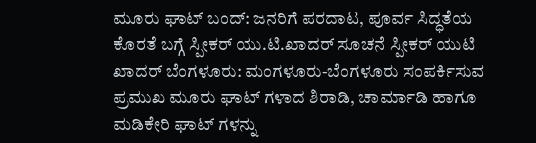ಮೂರು ಘಾಟ್ ಬಂದ್: ಜನರಿಗೆ ಪರದಾಟ, ಪೂರ್ವ ಸಿದ್ಧತೆಯ ಕೊರತೆ ಬಗ್ಗೆ ಸ್ಪೀಕರ್ ಯು.ಟಿ.ಖಾದರ್ ಸೂಚನೆ ಸ್ಪೀಕರ್ ಯುಟಿ ಖಾದರ್ ಬೆಂಗಳೂರು: ಮಂಗಳೂರು-ಬೆಂಗಳೂರು ಸಂಪರ್ಕಿಸುವ ಪ್ರಮುಖ ಮೂರು ಘಾಟ್ ಗಳಾದ ಶಿರಾಡಿ, ಚಾರ್ಮಾಡಿ ಹಾಗೂ ಮಡಿಕೇರಿ ಘಾಟ್ ಗಳನ್ನು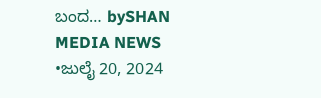ಬಂದ… bySHAN MEDIA NEWS •ಜುಲೈ 20, 2024